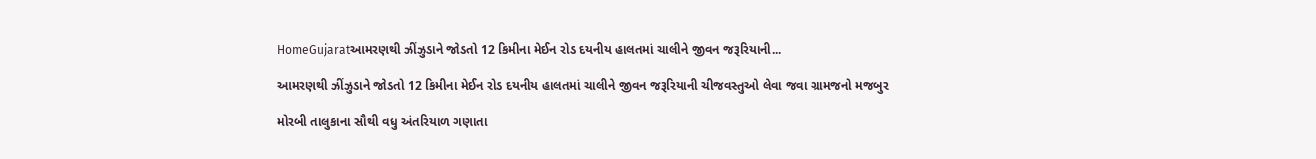HomeGujaratઆમરણથી ઝીંઝુડાને જોડતો 12 કિમીના મેઈન રોડ દયનીય હાલતમાં ચાલીને જીવન જરૂરિયાની...

આમરણથી ઝીંઝુડાને જોડતો 12 કિમીના મેઈન રોડ દયનીય હાલતમાં ચાલીને જીવન જરૂરિયાની ચીજવસ્તુઓ લેવા જવા ગ્રામજનો મજબુર

મોરબી તાલુકાના સૌથી વધુ અંતરિયાળ ગણાતા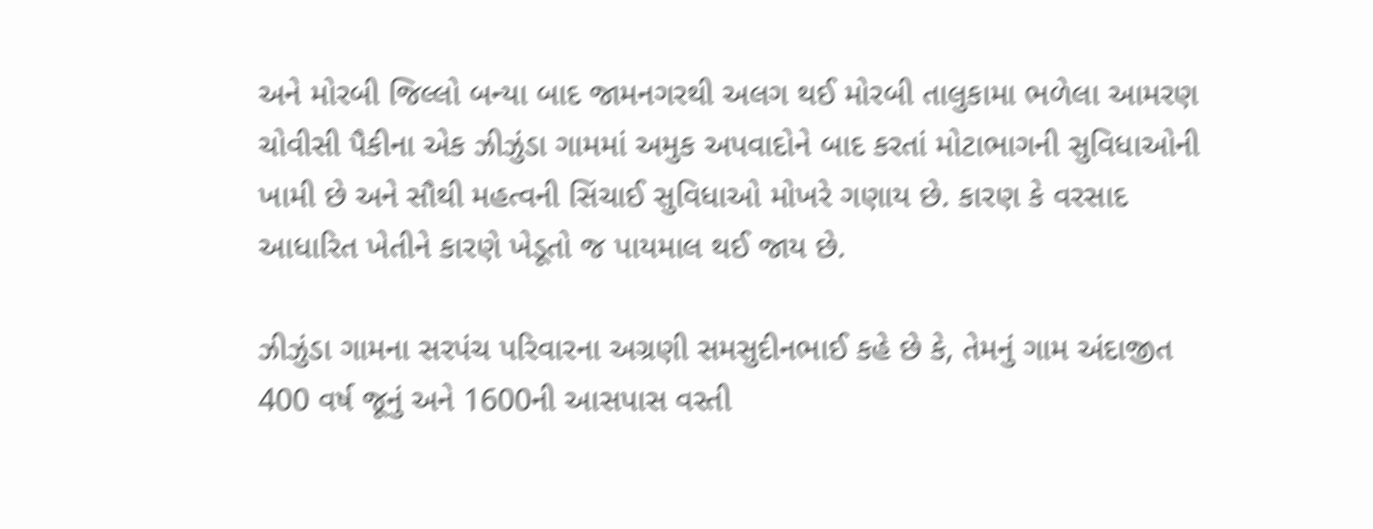અને મોરબી જિલ્લો બન્યા બાદ જામનગરથી અલગ થઈ મોરબી તાલુકામા ભળેલા આમરણ ચોવીસી પૈકીના એક ઝીઝુંડા ગામમાં અમુક અપવાદોને બાદ કરતાં મોટાભાગની સુવિધાઓની ખામી છે અને સૌથી મહત્વની સિંચાઈ સુવિધાઓ મોખરે ગણાય છે. કારણ કે વરસાદ આધારિત ખેતીને કારણે ખેડૂતો જ પાયમાલ થઈ જાય છે.

ઝીઝુંડા ગામના સરપંચ પરિવારના અગ્રણી સમસુદીનભાઈ કહે છે કે, તેમનું ગામ અંદાજીત 400 વર્ષ જૂનું અને 1600ની આસપાસ વસ્તી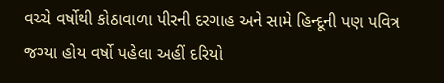વચ્ચે વર્ષોથી કોઠાવાળા પીરની દરગાહ અને સામે હિન્દૂની પણ પવિત્ર જગ્યા હોય વર્ષો પહેલા અહીં દરિયો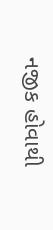નજીક હોવાથી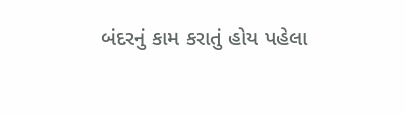બંદરનું કામ કરાતું હોય પહેલા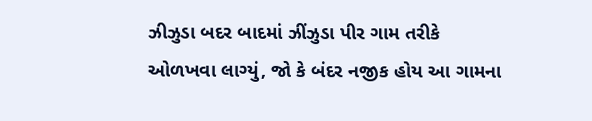ઝીઝુડા બદર બાદમાં ઝીંઝુડા પીર ગામ તરીકે ઓળખવા લાગ્યું, જો કે બંદર નજીક હોય આ ગામના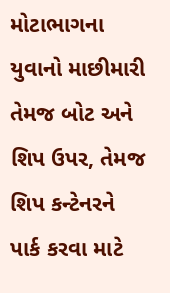મોટાભાગના યુવાનો માછીમારી તેમજ બોટ અને શિપ ઉપર, તેમજ શિપ કન્ટેનરને પાર્ક કરવા માટે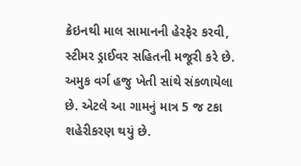ક્રેઇનથી માલ સામાનની હેરફેર કરવી, સ્ટીમર ડ્રાઈવર સહિતની મજૂરી કરે છે. અમુક વર્ગ હજુ ખેતી સાંથે સંકળાયેલા છે. એટલે આ ગામનું માત્ર 5 જ ટકા શહેરીકરણ થયું છે.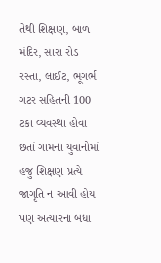તેથી શિક્ષણ, બાળ મંદિર, સારા રોડ રસ્તા, લાઈટ, ભૂગર્ભ ગટર સહિતની 100 ટકા વ્યવસ્થા હોવા છતાં ગામના યુવાનોમાં હજુ શિક્ષણ પ્રત્યે જાગૃતિ ન આવી હોય પણ અત્યારના બધા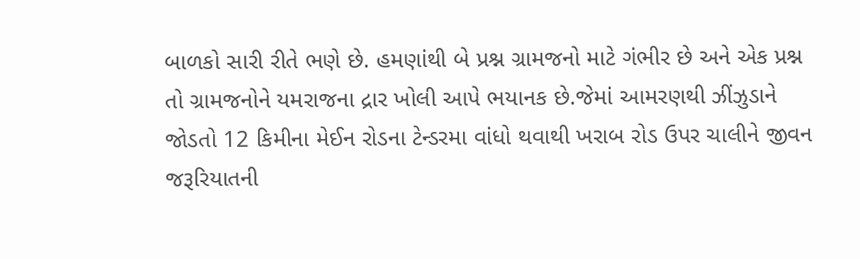બાળકો સારી રીતે ભણે છે. હમણાંથી બે પ્રશ્ન ગ્રામજનો માટે ગંભીર છે અને એક પ્રશ્ન તો ગ્રામજનોને યમરાજના દ્રાર ખોલી આપે ભયાનક છે.જેમાં આમરણથી ઝીંઝુડાને જોડતો 12 કિમીના મેઈન રોડના ટેન્ડરમા વાંધો થવાથી ખરાબ રોડ ઉપર ચાલીને જીવન જરૂરિયાતની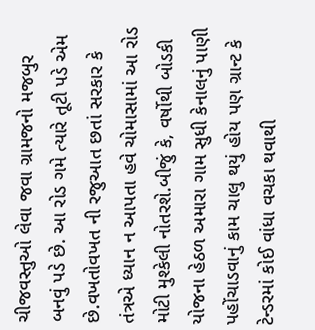ચીજવસ્તુઓ લેવા જવા ગ્રામજનો મજબુર બનવું પડે છે. આ રોડ ગમે ત્યારે તૂટી પડે એમ છે.વખતોવખત ની રજુઆત છતાં સરકાર કે તંત્રએ ધ્યાન ન આપતા હવે ચોમાસામાં આ રોડ મોટી મુશ્કેલી નોતરશે.બીજું કે, વર્ષોથી બોડકી યોજના હેઠળ અમારા ગામ સુધી કેનાલનું પાણી પહોંચાડવાનું કામ ચાલુ થયું હોય પણ ગ્રાન્ટ કે ટેન્ડરમાં કોઈ વાંધા વચકા થવાથી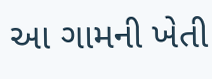આ ગામની ખેતી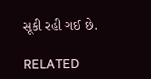સૂકી રહી ગઈ છે.

RELATED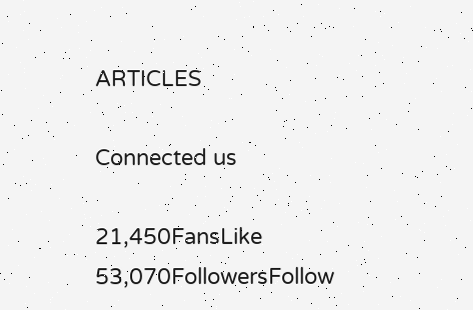ARTICLES

Connected us

21,450FansLike
53,070FollowersFollow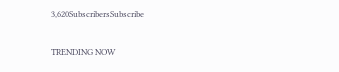3,620SubscribersSubscribe

TRENDING NOW